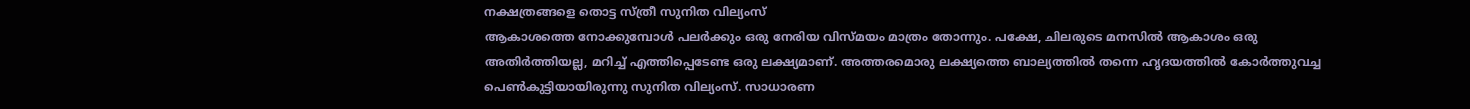നക്ഷത്രങ്ങളെ തൊട്ട സ്ത്രീ സുനിത വില്യംസ്
ആകാശത്തെ നോക്കുമ്പോൾ പലർക്കും ഒരു നേരിയ വിസ്മയം മാത്രം തോന്നും. പക്ഷേ, ചിലരുടെ മനസിൽ ആകാശം ഒരു അതിർത്തിയല്ല, മറിച്ച് എത്തിപ്പെടേണ്ട ഒരു ലക്ഷ്യമാണ്. അത്തരമൊരു ലക്ഷ്യത്തെ ബാല്യത്തിൽ തന്നെ ഹൃദയത്തിൽ കോർത്തുവച്ച പെൺകുട്ടിയായിരുന്നു സുനിത വില്യംസ്. സാധാരണ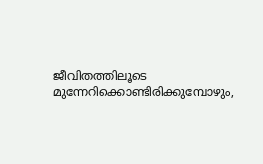ജീവിതത്തിലൂടെ മുന്നേറിക്കൊണ്ടിരിക്കുമ്പോഴും,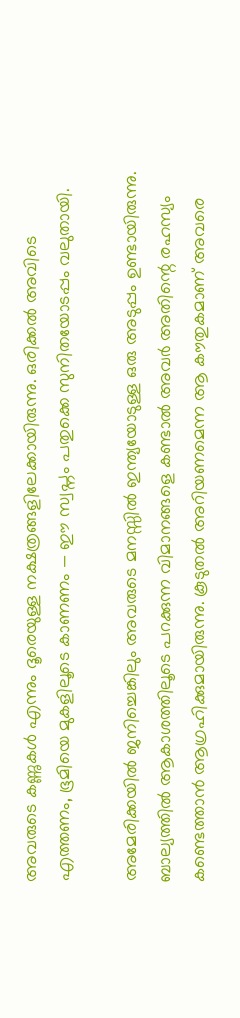അവരുടെ കണ്ണുകൾ എന്നും ദൂരെയുള്ള നക്ഷത്രങ്ങളിലേക്കായിരുന്നു. ഒരിക്കൽ അവിടെ എത്തണം, ഭൂമിയെ മുകളിലൂടെ കാണണം — ഈ സ്വപ്നം പതുക്കെ സുനിതയോടപ്പം വലുതായി.

അമേരിക്കയിൽ ജനിച്ചെങ്കിലും അവരുടെ മനസ്സിൽ ഇന്ത്യയോടുള്ള ഒരു അടുപ്പം ഉണ്ടായിരുന്നു. ബാല്യത്തിൽ ആകാശത്തിലൂടെ പറക്കുന്ന വിമാനങ്ങളെ കണ്ടാൽ അവർ അതിന്റെ രഹസ്യം കണ്ടെത്താൻ ആഗ്രഹിക്കുമായിരുന്നു. കൂടുതൽ അറിയണമെന്ന ആ കൗതുകമാണ് അവരെ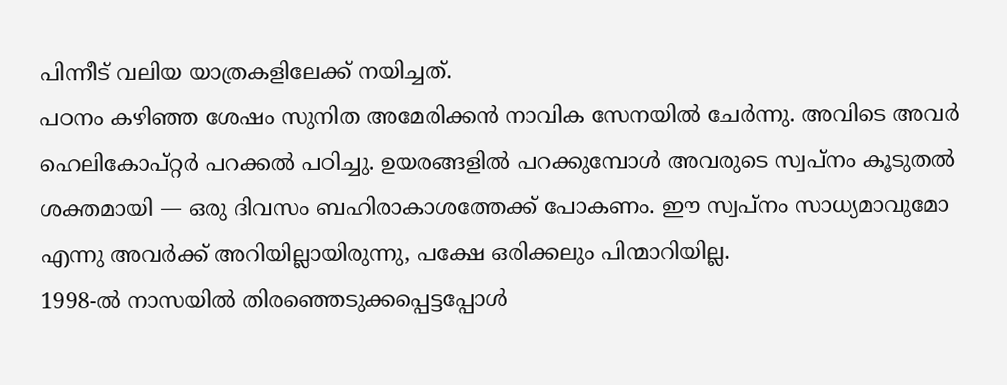പിന്നീട് വലിയ യാത്രകളിലേക്ക് നയിച്ചത്.
പഠനം കഴിഞ്ഞ ശേഷം സുനിത അമേരിക്കൻ നാവിക സേനയിൽ ചേർന്നു. അവിടെ അവർ ഹെലികോപ്റ്റർ പറക്കൽ പഠിച്ചു. ഉയരങ്ങളിൽ പറക്കുമ്പോൾ അവരുടെ സ്വപ്നം കൂടുതൽ ശക്തമായി — ഒരു ദിവസം ബഹിരാകാശത്തേക്ക് പോകണം. ഈ സ്വപ്നം സാധ്യമാവുമോ എന്നു അവർക്ക് അറിയില്ലായിരുന്നു, പക്ഷേ ഒരിക്കലും പിന്മാറിയില്ല.
1998-ൽ നാസയിൽ തിരഞ്ഞെടുക്കപ്പെട്ടപ്പോൾ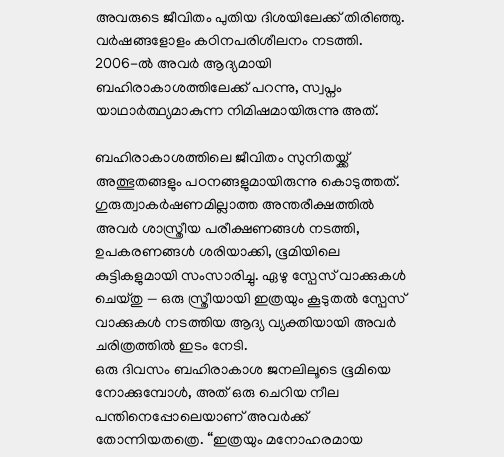അവരുടെ ജീവിതം പുതിയ ദിശയിലേക്ക് തിരിഞ്ഞു. വർഷങ്ങളോളം കഠിനപരിശീലനം നടത്തി. 2006-ൽ അവർ ആദ്യമായി ബഹിരാകാശത്തിലേക്ക് പറന്നു, സ്വപ്നം യാഥാർത്ഥ്യമാകുന്ന നിമിഷമായിരുന്നു അത്.

ബഹിരാകാശത്തിലെ ജീവിതം സുനിതയ്ക്ക് അത്ഭുതങ്ങളും പഠനങ്ങളുമായിരുന്നു കൊടുത്തത്. ഗുരുത്വാകർഷണമില്ലാത്ത അന്തരീക്ഷത്തിൽ അവർ ശാസ്ത്രീയ പരീക്ഷണങ്ങൾ നടത്തി, ഉപകരണങ്ങൾ ശരിയാക്കി, ഭൂമിയിലെ കുട്ടികളുമായി സംസാരിച്ചു. ഏഴു സ്പേസ് വാക്കുകൾ ചെയ്തു — ഒരു സ്ത്രീയായി ഇത്രയും കൂടുതൽ സ്പേസ് വാക്കുകൾ നടത്തിയ ആദ്യ വ്യക്തിയായി അവർ ചരിത്രത്തിൽ ഇടം നേടി.
ഒരു ദിവസം ബഹിരാകാശ ജനലിലൂടെ ഭൂമിയെ നോക്കുമ്പോൾ, അത് ഒരു ചെറിയ നീല പന്തിനെപ്പോലെയാണ് അവർക്ക് തോന്നിയതത്രെ. “ഇത്രയും മനോഹരമായ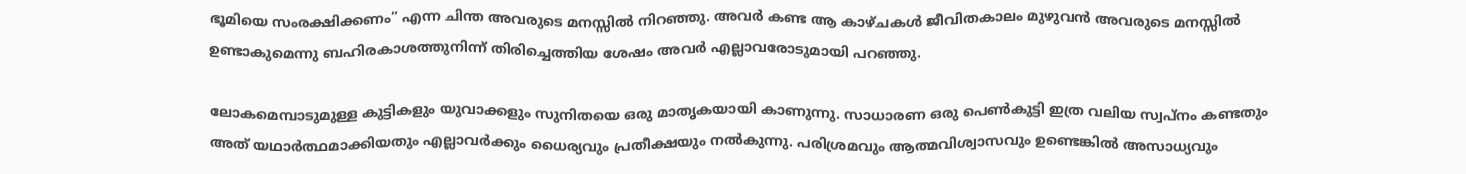ഭൂമിയെ സംരക്ഷിക്കണം” എന്ന ചിന്ത അവരുടെ മനസ്സിൽ നിറഞ്ഞു. അവർ കണ്ട ആ കാഴ്ചകൾ ജീവിതകാലം മുഴുവൻ അവരുടെ മനസ്സിൽ ഉണ്ടാകുമെന്നു ബഹിരകാശത്തുനിന്ന് തിരിച്ചെത്തിയ ശേഷം അവർ എല്ലാവരോടുമായി പറഞ്ഞു.

ലോകമെമ്പാടുമുള്ള കുട്ടികളും യുവാക്കളും സുനിതയെ ഒരു മാതൃകയായി കാണുന്നു. സാധാരണ ഒരു പെൺകുട്ടി ഇത്ര വലിയ സ്വപ്നം കണ്ടതും അത് യഥാർത്ഥമാക്കിയതും എല്ലാവർക്കും ധൈര്യവും പ്രതീക്ഷയും നൽകുന്നു. പരിശ്രമവും ആത്മവിശ്വാസവും ഉണ്ടെങ്കിൽ അസാധ്യവും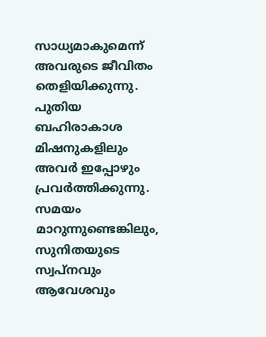സാധ്യമാകുമെന്ന് അവരുടെ ജീവിതം തെളിയിക്കുന്നു.
പുതിയ ബഹിരാകാശ മിഷനുകളിലും അവർ ഇപ്പോഴും പ്രവർത്തിക്കുന്നു. സമയം മാറുന്നുണ്ടെങ്കിലും, സുനിതയുടെ സ്വപ്നവും ആവേശവും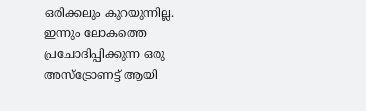ഒരിക്കലും കുറയുന്നില്ല. ഇന്നും ലോകത്തെ പ്രചോദിപ്പിക്കുന്ന ഒരു അസ്ട്രോണട്ട് ആയി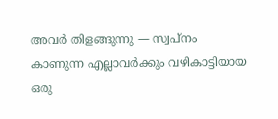അവർ തിളങ്ങുന്നു — സ്വപ്നം കാണുന്ന എല്ലാവർക്കും വഴികാട്ടിയായ ഒരു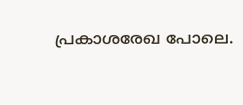പ്രകാശരേഖ പോലെ.